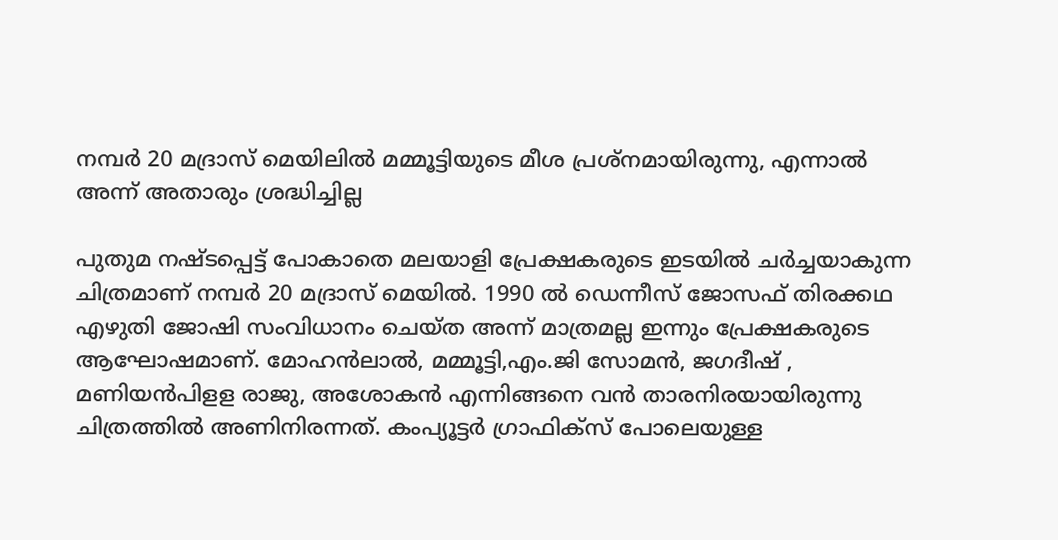നമ്പർ 20 മദ്രാസ് മെയിലിൽ മമ്മൂട്ടിയുടെ മീശ പ്രശ്നമായിരുന്നു, എന്നാൽ അന്ന് അതാരും ശ്രദ്ധിച്ചില്ല

പുതുമ നഷ്ടപ്പെട്ട് പോകാതെ മലയാളി പ്രേക്ഷകരുടെ ഇടയിൽ ചർച്ചയാകുന്ന ചിത്രമാണ് നമ്പർ 20 മദ്രാസ് മെയിൽ. 1990 ൽ ഡെന്നീസ് ജോസഫ് തിരക്കഥ എഴുതി ജോഷി സംവിധാനം ചെയ്ത അന്ന് മാത്രമല്ല ഇന്നും പ്രേക്ഷകരുടെ ആഘോഷമാണ്. മോഹൻലാൽ, മമ്മൂട്ടി,എം.ജി സോമൻ, ജഗദീഷ് , മണിയൻപിളള രാജു, അശോകൻ എന്നിങ്ങനെ വൻ താരനിരയായിരുന്നു ചിത്രത്തിൽ അണിനിരന്നത്. കംപ്യൂട്ടർ ഗ്രാഫിക്സ് പോലെയുള്ള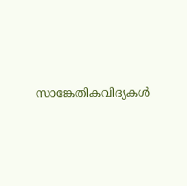സാങ്കേതികവിദ്യകൾ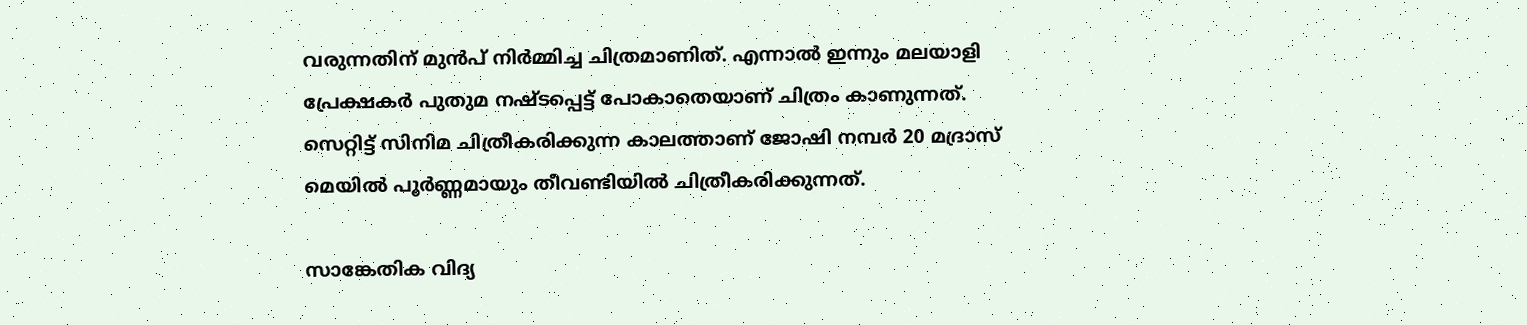വരുന്നതിന് മുൻപ് നിർമ്മിച്ച ചിത്രമാണിത്. എന്നാൽ ഇന്നും മലയാളി പ്രേക്ഷകർ പുതുമ നഷ്ടപ്പെട്ട് പോകാതെയാണ് ചിത്രം കാണുന്നത്. സെറ്റിട്ട് സിനിമ ചിത്രീകരിക്കുന്ന കാലത്താണ് ജോഷി നമ്പർ 20 മദ്രാസ് മെയിൽ പൂർണ്ണമായും തീവണ്ടിയിൽ ചിത്രീകരിക്കുന്നത്.

സാങ്കേതിക വിദ്യ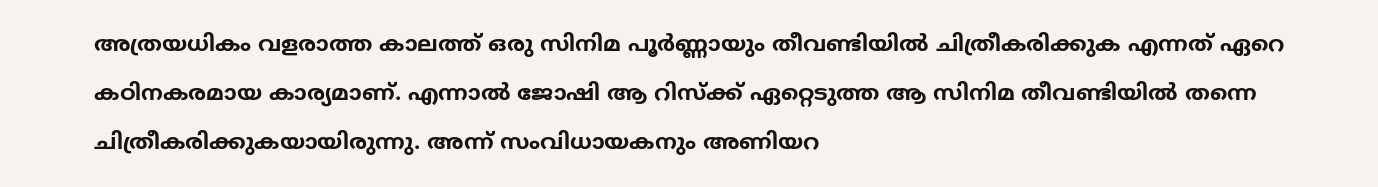അത്രയധികം വളരാത്ത കാലത്ത് ഒരു സിനിമ പൂർണ്ണായും തീവണ്ടിയിൽ ചിത്രീകരിക്കുക എന്നത് ഏറെ കഠിനകരമായ കാര്യമാണ്. എന്നാൽ ജോഷി ആ റിസ്ക്ക് ഏറ്റെടുത്ത ആ സിനിമ തീവണ്ടിയിൽ തന്നെ ചിത്രീകരിക്കുകയായിരുന്നു. അന്ന് സംവിധായകനും അണിയറ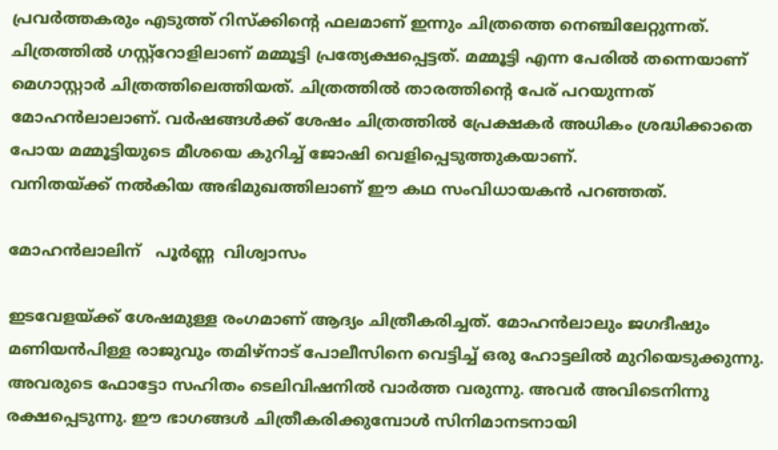പ്രവർത്തകരും എടുത്ത് റിസ്ക്കിന്റെ ഫലമാണ് ഇന്നും ചിത്രത്തെ നെഞ്ചിലേറ്റുന്നത്. ചിത്രത്തിൽ ഗസ്റ്റ്റോളിലാണ് മമ്മൂട്ടി പ്രത്യേക്ഷപ്പെട്ടത്. മമ്മൂട്ടി എന്ന പേരിൽ തന്നെയാണ് മെഗാസ്റ്റാർ ചിത്രത്തിലെത്തിയത്. ചിത്രത്തിൽ താരത്തിന്റെ പേര് പറയുന്നത് മോഹൻലാലാണ്. വർഷങ്ങൾക്ക് ശേഷം ചിത്രത്തിൽ പ്രേക്ഷകർ അധികം ശ്രദ്ധിക്കാതെ പോയ മമ്മൂട്ടിയുടെ മീശയെ കുറിച്ച് ജോഷി വെളിപ്പെടുത്തുകയാണ്.
വനിതയ്ക്ക് നൽകിയ അഭിമുഖത്തിലാണ് ഈ കഥ സംവിധായകൻ പറഞ്ഞത്.

മോഹൻലാലിന്   പൂർണ്ണ  വിശ്വാസം

ഇടവേളയ്ക്ക് ശേഷമുള്ള രംഗമാണ് ആദ്യം ചിത്രീകരിച്ചത്. മോഹൻലാലും ജഗദീഷും മണിയൻപിള്ള രാജുവും തമിഴ്നാട് പോലീസിനെ വെട്ടിച്ച് ഒരു ഹോട്ടലിൽ മുറിയെടുക്കുന്നു. അവരുടെ ഫോട്ടോ സഹിതം ടെലിവിഷനിൽ വാർത്ത വരുന്നു. അവർ അവിടെനിന്നു രക്ഷപ്പെടുന്നു. ഈ ഭാഗങ്ങൾ ചിത്രീകരിക്കുമ്പോൾ സിനിമാനടനായി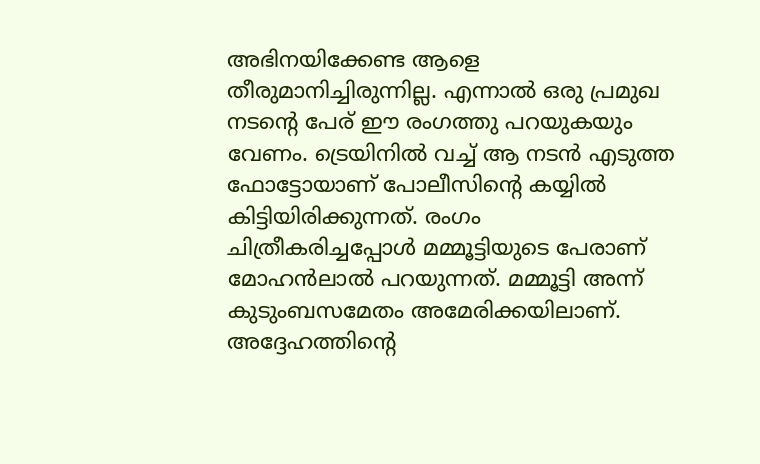അഭിനയിക്കേണ്ട ആളെ തീരുമാനിച്ചിരുന്നില്ല. എന്നാൽ ഒരു പ്രമുഖ നടന്റെ പേര് ഈ രംഗത്തു പറയുകയും വേണം. ട്രെയിനിൽ വച്ച് ആ നടൻ എടുത്ത ഫോട്ടോയാണ് പോലീസിന്റെ കയ്യിൽ കിട്ടിയിരിക്കുന്നത്. രംഗം ചിത്രീകരിച്ചപ്പോള്‍ മമ്മൂട്ടിയുടെ പേരാണ് മോഹൻലാൽ പറയുന്നത്. മമ്മൂട്ടി അന്ന് കുടുംബസമേതം അമേരിക്കയിലാണ്. അദ്ദേഹത്തിന്റെ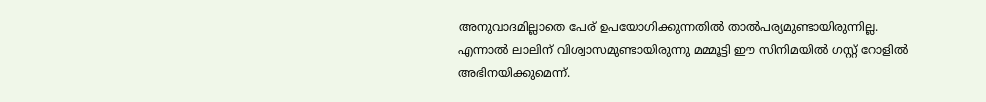അനുവാദമില്ലാതെ പേര് ഉപയോഗിക്കുന്നതിൽ താൽപര്യമുണ്ടായിരുന്നില്ല. എന്നാൽ ലാലിന് വിശ്വാസമുണ്ടായിരുന്നു മമ്മൂട്ടി ഈ സിനിമയിൽ ഗസ്റ്റ് റോളിൽ അഭിനയിക്കുമെന്ന്.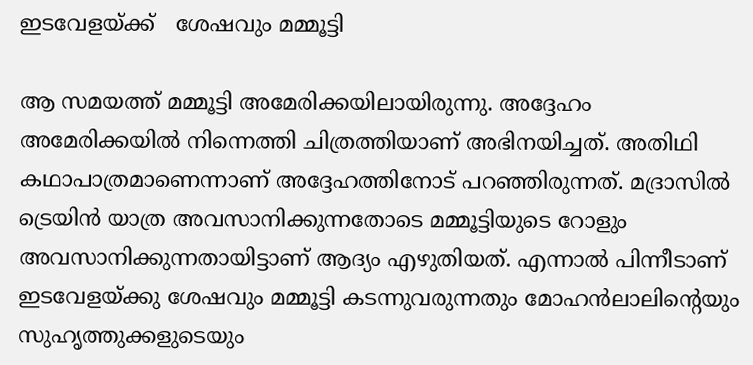ഇ‌ടവേളയ്ക്ക്   ശേഷവും മമ്മൂട്ടി

ആ സമയത്ത് മമ്മൂട്ടി അമേരിക്കയിലായിരുന്നു. അദ്ദേഹം അമേരിക്കയിൽ നിന്നെത്തി ചിത്രത്തിയാണ് അഭിനയിച്ചത്. അതിഥി കഥാപാത്രമാണെന്നാണ് അദ്ദേഹത്തിനോട് പറഞ്ഞിരുന്നത്. മദ്രാസിൽ ട്രെയിൻ യാത്ര അവസാനിക്കുന്നതോടെ മമ്മൂട്ടിയുടെ റോളും അവസാനിക്കുന്നതായിട്ടാണ് ആദ്യം എഴുതിയത്. എന്നാൽ പിന്നീടാണ് ഇടവേളയ്ക്കു ശേഷവും മമ്മൂട്ടി കടന്നുവരുന്നതും മോഹൻലാലിന്റെയും സുഹൃത്തുക്കളുടെയും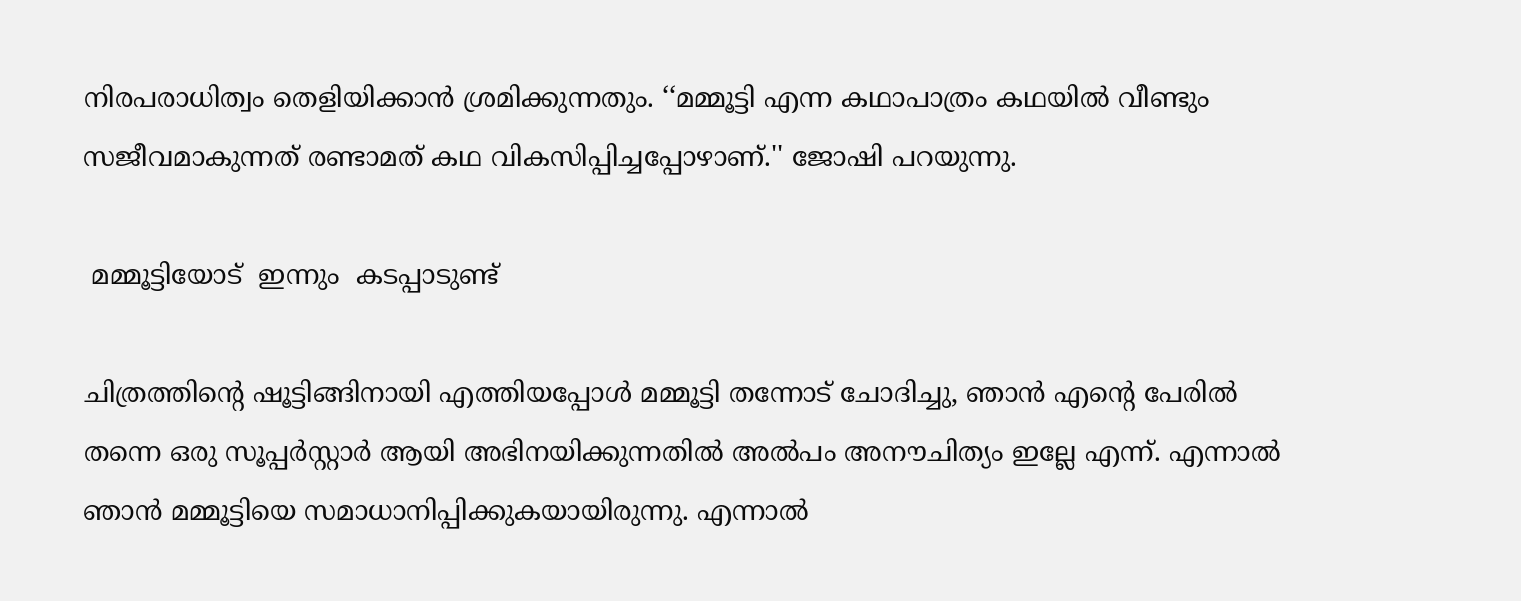നിരപരാധിത്വം തെളിയിക്കാൻ ശ്രമിക്കുന്നതും. ‘‘മമ്മൂട്ടി എന്ന കഥാപാത്രം കഥയിൽ വീണ്ടും സജീവമാകുന്നത് രണ്ടാമത് കഥ വികസിപ്പിച്ചപ്പോഴാണ്.'' ജോഷി പറയുന്നു.

 മമ്മൂട്ടിയോട്  ഇന്നും  കടപ്പാടുണ്ട്

ചിത്രത്തിന്റെ ഷൂട്ടിങ്ങിനായി എത്തിയപ്പോൾ മമ്മൂട്ടി തന്നോട് ചോദിച്ചു, ഞാൻ എന്റെ പേരിൽ തന്നെ ഒരു സൂപ്പർസ്റ്റാർ ആയി അഭിനയിക്കുന്നതിൽ അൽപം അനൗചിത്യം ഇല്ലേ എന്ന്. എന്നാൽ ഞാൻ മമ്മൂട്ടിയെ സമാധാനിപ്പിക്കുകയായിരുന്നു. എന്നാൽ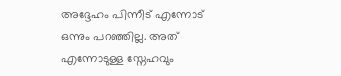അദ്ദേഹം പിന്നീട് എന്നോട് ഒന്നും പറഞ്ഞില്ല. അത് എന്നോടുള്ള സ്നേഹവും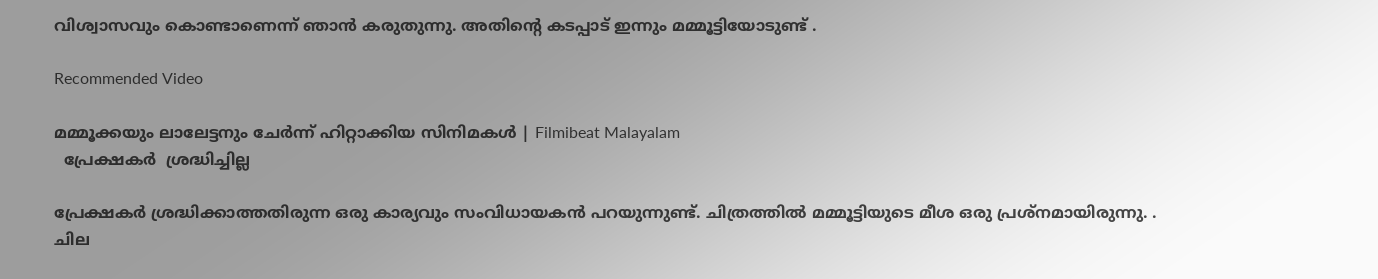വിശ്വാസവും കൊണ്ടാണെന്ന് ഞാൻ കരുതുന്നു. അതിന്റെ കടപ്പാട് ഇന്നും മമ്മൂട്ടിയോടുണ്ട് .

Recommended Video

മമ്മൂക്കയും ലാലേട്ടനും ചേര്‍ന്ന് ഹിറ്റാക്കിയ സിനിമകള്‍ | Filmibeat Malayalam
  പ്രേക്ഷകർ  ശ്രദ്ധിച്ചില്ല

പ്രേക്ഷകർ ശ്രദ്ധിക്കാത്തതിരുന്ന ഒരു കാര്യവും സംവിധായകൻ പറയുന്നുണ്ട്. ചിത്രത്തിൽ മമ്മൂട്ടിയുടെ മീശ ഒരു പ്രശ്നമായിരുന്നു. . ചില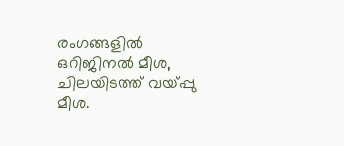രംഗങ്ങളിൽ ഒറിജിനൽ മീശ, ചിലയിടത്ത് വയ്പ്പു മീശ.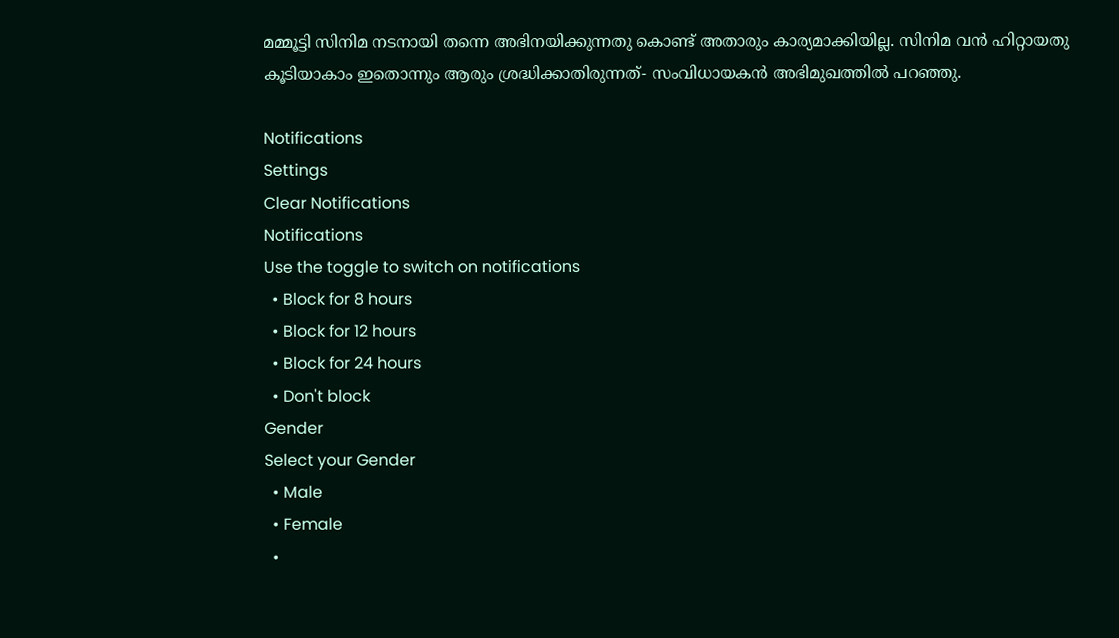മമ്മൂട്ടി സിനിമ നടനായി തന്നെ അഭിനയിക്കുന്നതു കൊണ്ട് അതാരും കാര്യമാക്കിയില്ല. സിനിമ വൻ ഹിറ്റായതു കൂടിയാകാം ഇതൊന്നും ആരും ശ്രദ്ധിക്കാതിരുന്നത്- സംവിധായകൻ അഭിമുഖത്തിൽ പറഞ്ഞു.

Notifications
Settings
Clear Notifications
Notifications
Use the toggle to switch on notifications
  • Block for 8 hours
  • Block for 12 hours
  • Block for 24 hours
  • Don't block
Gender
Select your Gender
  • Male
  • Female
  •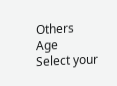Others
Age
Select your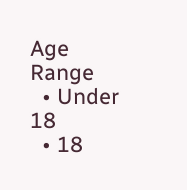Age Range
  • Under 18
  • 18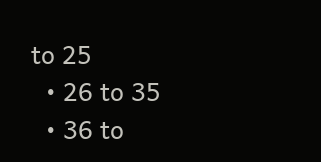to 25
  • 26 to 35
  • 36 to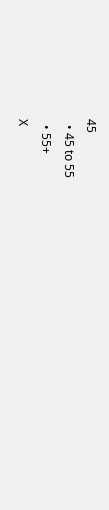45
  • 45 to 55
  • 55+
X